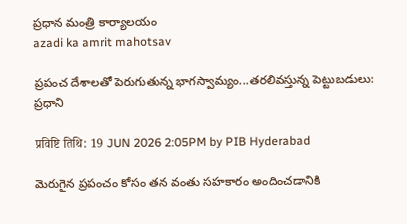ప్రధాన మంత్రి కార్యాలయం
azadi ka amrit mahotsav

ప్రపంచ దేశాలతో పెరుగుతున్న భాగస్వామ్యం...తరలివస్తున్న పెట్టుబడులు: ప్రధాని

प्रविष्टि तिथि: 19 JUN 2026 2:05PM by PIB Hyderabad

మెరుగైన ప్రపంచం కోసం తన వంతు సహకారం అందించడానికి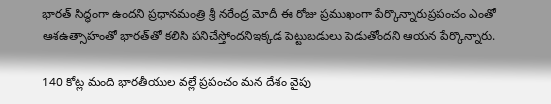భారత్ సిద్ధంగా ఉందని ప్రధానమంత్రి శ్రీ నరేంద్ర మోదీ ఈ రోజు ప్రముఖంగా పేర్కొన్నారుప్రపంచం ఎంతో ఆశఉత్సాహంతో భారత్‌తో కలిసి పనిచేస్తోందనిఇక్కడ పెట్టుబడులు పెడుతోందని ఆయన పేర్కొన్నారు.

140 కోట్ల మంది భారతీయుల వల్లే ప్రపంచం మన దేశం వైపు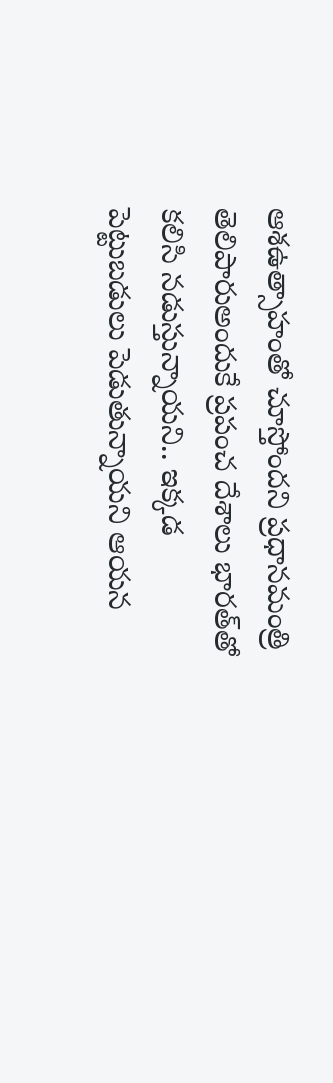ఆశఉత్సాహంతో చూస్తోందని ప్రధానమంత్రి తెలిపారుఅందుకే ప్రపంచ దేశాలు భారత్‌తో కలిసి నడుస్తున్నాయని.. ఇక్కడ పెట్టుబడులు పెడుతున్నాయని ఆయన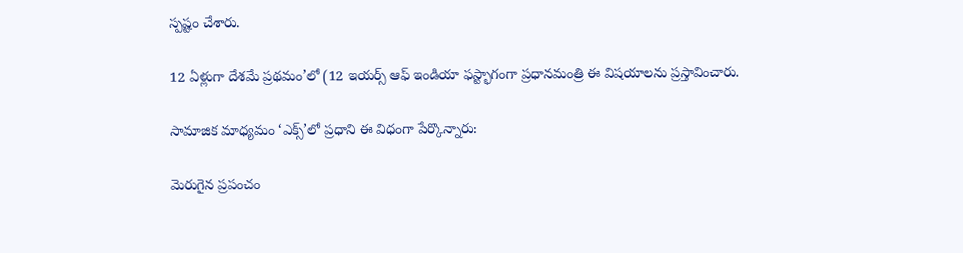స్పష్టం చేశారు.

12 ఏళ్లుగా దేశమే ప్రథమం’లో (12 ఇయర్స్ ఆఫ్ ఇండియా ఫస్ట్భాగంగా ప్రధానమంత్రి ఈ విషయాలను ప్రస్తావించారు.

సామాజిక మాధ్యమం ‘ఎక్స్’లో ప్రధాని ఈ విధంగా పేర్కొన్నారు:

మెరుగైన ప్రపంచం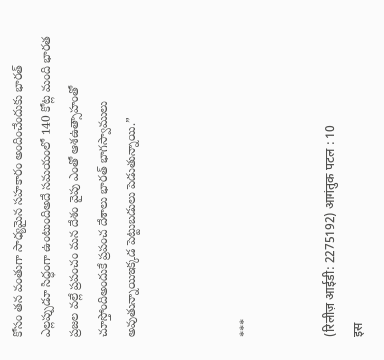కోసం తన వంతుగా సాధ్యమైన సహకారం అందించేందుకు భారత్ ఎల్లప్పుడూ సిద్ధంగా ఉంటుందిఅదే సమయంలో 140 కోట్ల మంది భారత ప్రజల వల్లే ప్రపంచం మన దేశం వైపు ఎంతో ఆశఉత్సాహంతో చూస్తోందిఅందుకే ప్రపంచ దేశాలు భారత్‌ భాగస్వాములు అవుతున్నాయిఇక్కడ పెట్టుబడులు పెడుతున్నాయి.”



***


(रिलीज़ आईडी: 2275192) आगंतुक पटल : 10
इस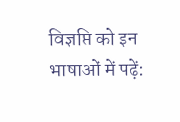विज्ञप्ति को इन भाषाओं में पढ़ें: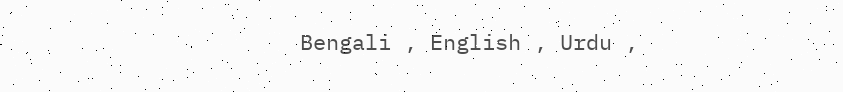Bengali , English , Urdu ,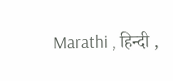Marathi , हिन्दी ,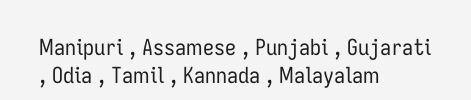Manipuri , Assamese , Punjabi , Gujarati , Odia , Tamil , Kannada , Malayalam